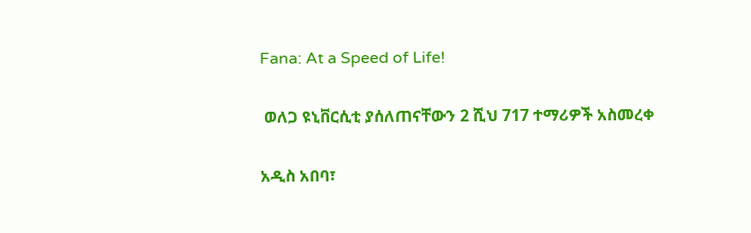Fana: At a Speed of Life!

 ወለጋ ዩኒቨርሲቲ ያሰለጠናቸውን 2 ሺህ 717 ተማሪዎች አስመረቀ

አዲስ አበባ፣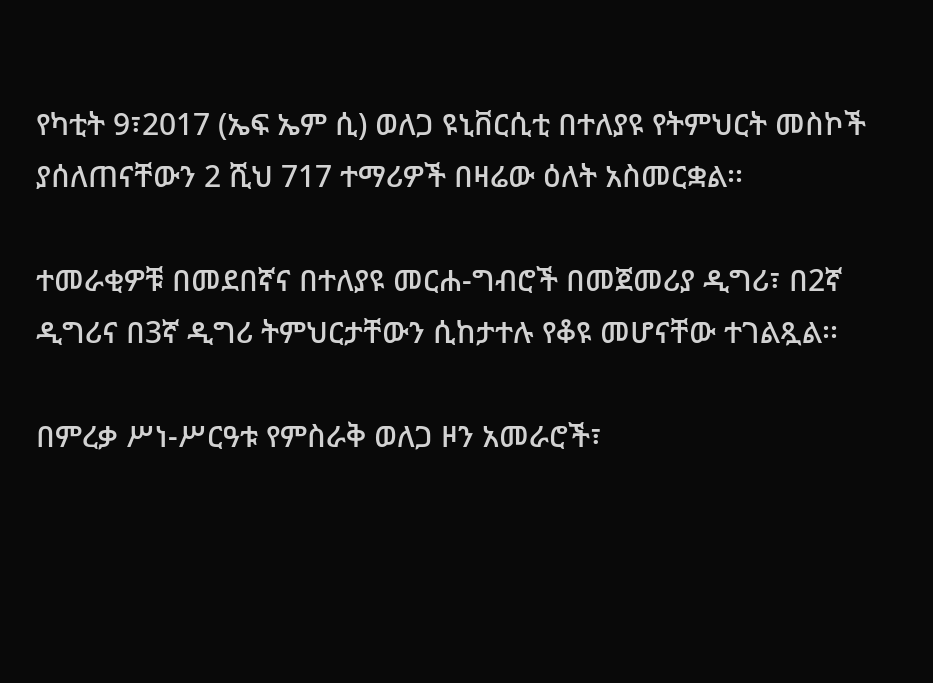የካቲት 9፣2017 (ኤፍ ኤም ሲ) ወለጋ ዩኒቨርሲቲ በተለያዩ የትምህርት መስኮች ያሰለጠናቸውን 2 ሺህ 717 ተማሪዎች በዛሬው ዕለት አስመርቋል፡፡

ተመራቂዎቹ በመደበኛና በተለያዩ መርሐ-ግብሮች በመጀመሪያ ዲግሪ፣ በ2ኛ ዲግሪና በ3ኛ ዲግሪ ትምህርታቸውን ሲከታተሉ የቆዩ መሆናቸው ተገልጿል፡፡

በምረቃ ሥነ-ሥርዓቱ የምስራቅ ወለጋ ዞን አመራሮች፣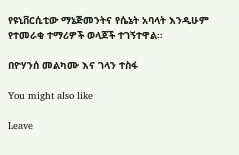የዩኒቨርሲቲው ማኔጅመንትና የሴኔት አባላት እንዲሁም የተመራቂ ተማሪዎች ወላጆች ተገኝተዋል፡፡

በዮሃንሰ መልካሙ እና ገላን ተስፋ

You might also like

Leave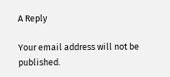A Reply

Your email address will not be published.